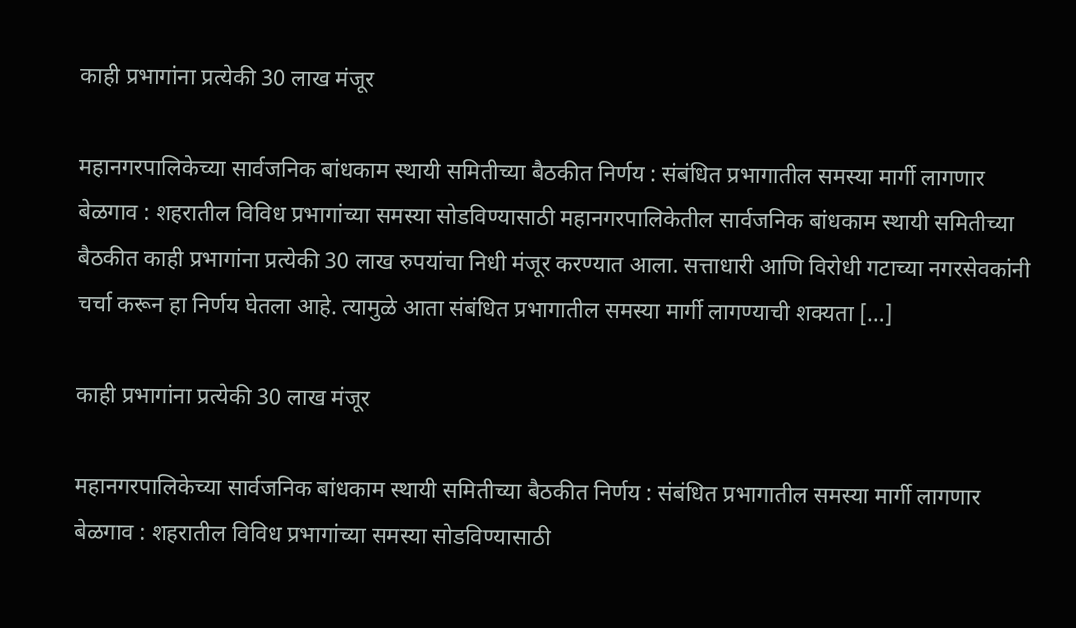काही प्रभागांना प्रत्येकी 30 लाख मंजूर

महानगरपालिकेच्या सार्वजनिक बांधकाम स्थायी समितीच्या बैठकीत निर्णय : संबंधित प्रभागातील समस्या मार्गी लागणार बेळगाव : शहरातील विविध प्रभागांच्या समस्या सोडविण्यासाठी महानगरपालिकेतील सार्वजनिक बांधकाम स्थायी समितीच्या बैठकीत काही प्रभागांना प्रत्येकी 30 लाख रुपयांचा निधी मंजूर करण्यात आला. सत्ताधारी आणि विरोधी गटाच्या नगरसेवकांनी चर्चा करून हा निर्णय घेतला आहे. त्यामुळे आता संबंधित प्रभागातील समस्या मार्गी लागण्याची शक्यता […]

काही प्रभागांना प्रत्येकी 30 लाख मंजूर

महानगरपालिकेच्या सार्वजनिक बांधकाम स्थायी समितीच्या बैठकीत निर्णय : संबंधित प्रभागातील समस्या मार्गी लागणार
बेळगाव : शहरातील विविध प्रभागांच्या समस्या सोडविण्यासाठी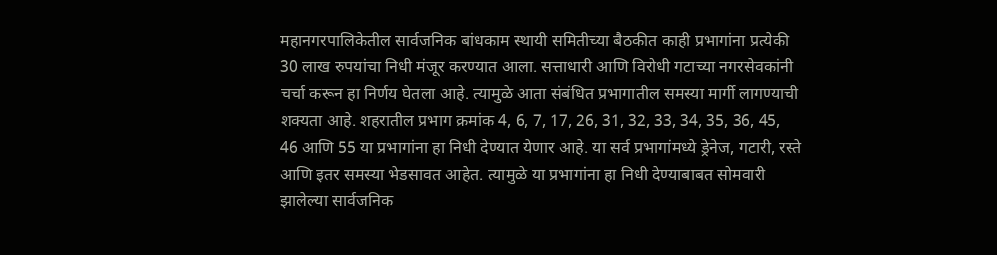महानगरपालिकेतील सार्वजनिक बांधकाम स्थायी समितीच्या बैठकीत काही प्रभागांना प्रत्येकी 30 लाख रुपयांचा निधी मंजूर करण्यात आला. सत्ताधारी आणि विरोधी गटाच्या नगरसेवकांनी चर्चा करून हा निर्णय घेतला आहे. त्यामुळे आता संबंधित प्रभागातील समस्या मार्गी लागण्याची शक्यता आहे. शहरातील प्रभाग क्रमांक 4, 6, 7, 17, 26, 31, 32, 33, 34, 35, 36, 45, 46 आणि 55 या प्रभागांना हा निधी देण्यात येणार आहे. या सर्व प्रभागांमध्ये ड्रेनेज, गटारी, रस्ते आणि इतर समस्या भेडसावत आहेत. त्यामुळे या प्रभागांना हा निधी देण्याबाबत सोमवारी झालेल्या सार्वजनिक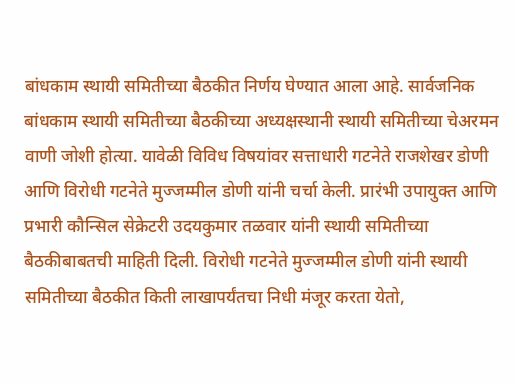बांधकाम स्थायी समितीच्या बैठकीत निर्णय घेण्यात आला आहे. सार्वजनिक बांधकाम स्थायी समितीच्या बैठकीच्या अध्यक्षस्थानी स्थायी समितीच्या चेअरमन वाणी जोशी होत्या. यावेळी विविध विषयांवर सत्ताधारी गटनेते राजशेखर डोणी आणि विरोधी गटनेते मुज्जम्मील डोणी यांनी चर्चा केली. प्रारंभी उपायुक्त आणि प्रभारी कौन्सिल सेक्रेटरी उदयकुमार तळवार यांनी स्थायी समितीच्या बैठकीबाबतची माहिती दिली. विरोधी गटनेते मुज्जम्मील डोणी यांनी स्थायी समितीच्या बैठकीत किती लाखापर्यंतचा निधी मंजूर करता येतो,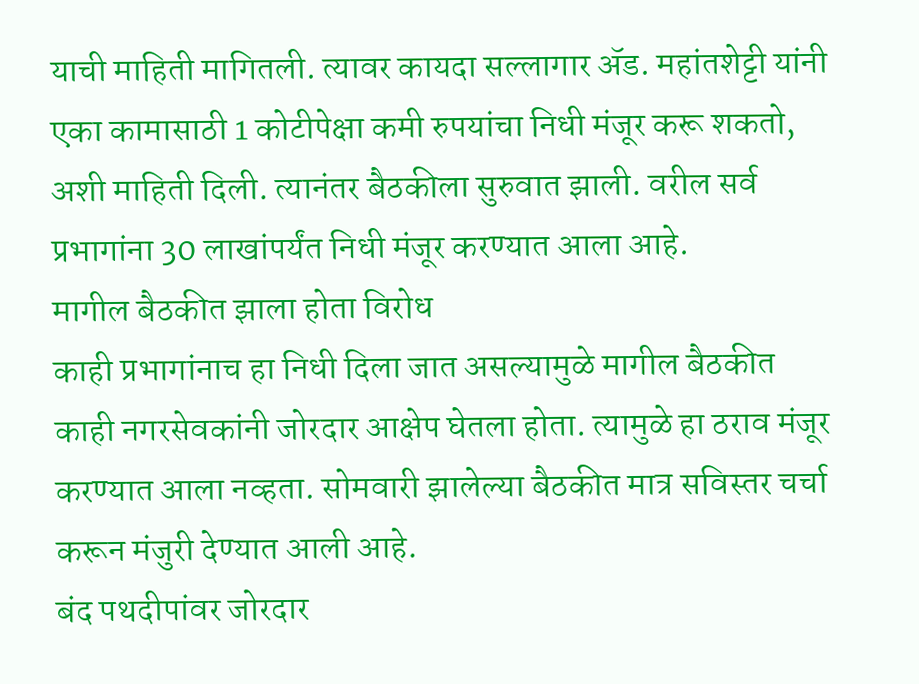याची माहिती मागितली. त्यावर कायदा सल्लागार ॲड. महांतशेट्टी यांनी एका कामासाठी 1 कोटीपेक्षा कमी रुपयांचा निधी मंजूर करू शकतो, अशी माहिती दिली. त्यानंतर बैठकीला सुरुवात झाली. वरील सर्व प्रभागांना 30 लाखांपर्यंत निधी मंजूर करण्यात आला आहे.
मागील बैठकीत झाला होता विरोध
काही प्रभागांनाच हा निधी दिला जात असल्यामुळे मागील बैठकीत काही नगरसेवकांनी जोरदार आक्षेप घेतला होता. त्यामुळे हा ठराव मंजूर करण्यात आला नव्हता. सोमवारी झालेल्या बैठकीत मात्र सविस्तर चर्चा करून मंजुरी देण्यात आली आहे.
बंद पथदीपांवर जोरदार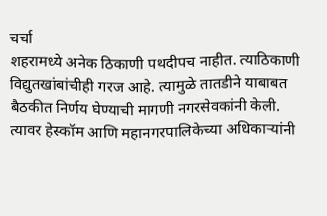चर्चा
शहरामध्ये अनेक ठिकाणी पथदीपच नाहीत. त्याठिकाणी विद्युतखांबांचीही गरज आहे. त्यामुळे तातडीने याबाबत बैठकीत निर्णय घेण्याची मागणी नगरसेवकांनी केली. त्यावर हेस्कॉम आणि महानगरपालिकेच्या अधिकाऱ्यांनी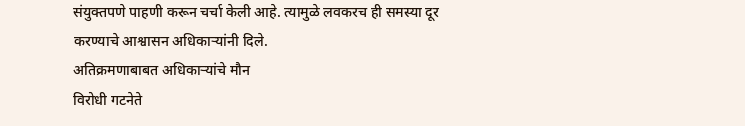संयुक्तपणे पाहणी करून चर्चा केली आहे. त्यामुळे लवकरच ही समस्या दूर करण्याचे आश्वासन अधिकाऱ्यांनी दिले.
अतिक्रमणाबाबत अधिकाऱ्यांचे मौन
विरोधी गटनेते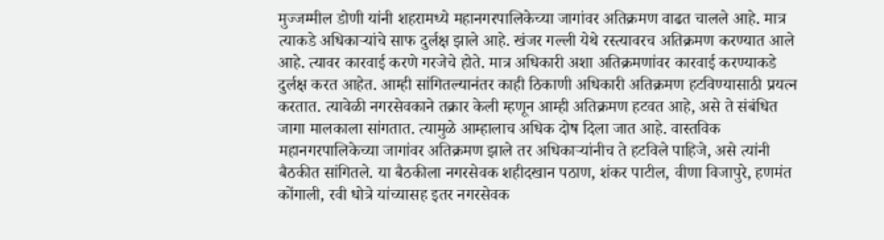मुज्जम्मील डोणी यांनी शहरामध्ये महानगरपालिकेच्या जागांवर अतिक्रमण वाढत चालले आहे. मात्र त्याकडे अधिकाऱ्यांचे साफ दुर्लक्ष झाले आहे. खंजर गल्ली येथे रस्त्यावरच अतिक्रमण करण्यात आले आहे. त्यावर कारवाई करणे गरजेचे होते. मात्र अधिकारी अशा अतिक्रमणांवर कारवाई करण्याकडे दुर्लक्ष करत आहेत. आम्ही सांगितल्यानंतर काही ठिकाणी अधिकारी अतिक्रमण हटविण्यासाठी प्रयत्न करतात. त्यावेळी नगरसेवकाने तक्रार केली म्हणून आम्ही अतिक्रमण हटवत आहे, असे ते संबंधित जागा मालकाला सांगतात. त्यामुळे आम्हालाच अधिक दोष दिला जात आहे. वास्तविक महानगरपालिकेच्या जागांवर अतिक्रमण झाले तर अधिकाऱ्यांनीच ते हटविले पाहिजे, असे त्यांनी बैठकीत सांगितले. या बैठकीला नगरसेवक शहीदखान पठाण, शंकर पाटील, वीणा विजापुरे, हणमंत कोंगाली, रवी धोत्रे यांच्यासह इतर नगरसेवक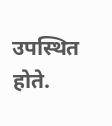उपस्थित होते.